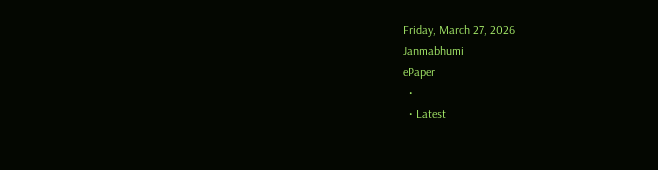Friday, March 27, 2026
Janmabhumi
ePaper
  •
  • Latest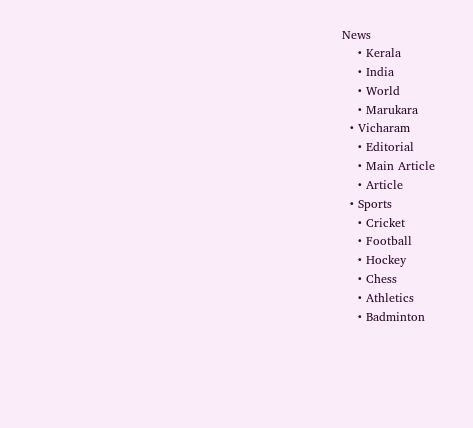News
    • Kerala
    • India
    • World
    • Marukara
  • Vicharam
    • Editorial
    • Main Article
    • Article
  • Sports
    • Cricket
    • Football
    • Hockey
    • Chess
    • Athletics
    • Badminton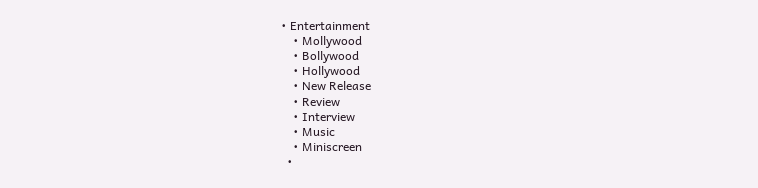• Entertainment
    • Mollywood
    • Bollywood
    • Hollywood
    • New Release
    • Review
    • Interview
    • Music
    • Miniscreen
  •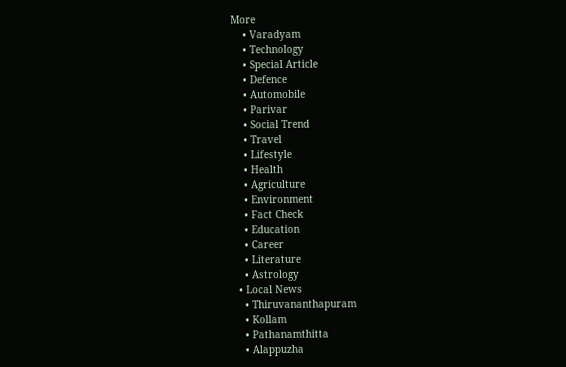More
    • Varadyam
    • Technology
    • Special Article
    • Defence
    • Automobile
    • Parivar
    • Social Trend
    • Travel
    • Lifestyle
    • Health
    • Agriculture
    • Environment
    • Fact Check
    • Education
    • Career
    • Literature
    • Astrology
  • Local News
    • Thiruvananthapuram
    • Kollam
    • Pathanamthitta
    • Alappuzha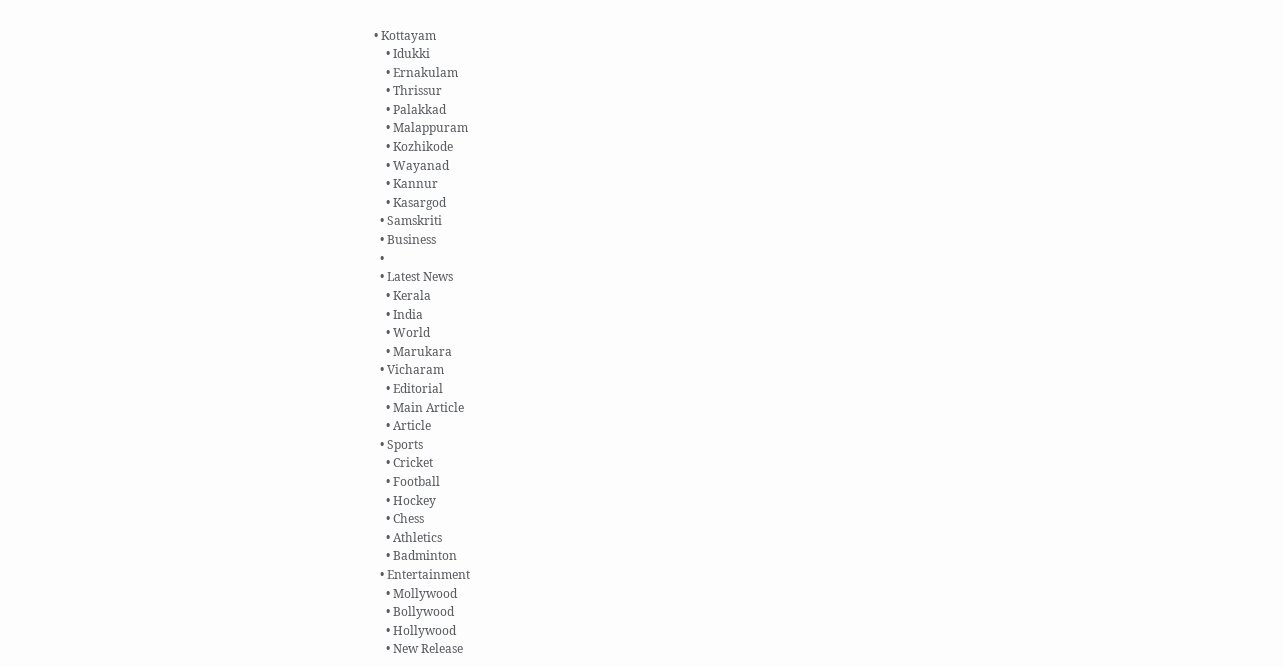• Kottayam
    • Idukki
    • Ernakulam
    • Thrissur
    • Palakkad
    • Malappuram
    • Kozhikode
    • Wayanad
    • Kannur
    • Kasargod
  • Samskriti
  • Business
  •
  • Latest News
    • Kerala
    • India
    • World
    • Marukara
  • Vicharam
    • Editorial
    • Main Article
    • Article
  • Sports
    • Cricket
    • Football
    • Hockey
    • Chess
    • Athletics
    • Badminton
  • Entertainment
    • Mollywood
    • Bollywood
    • Hollywood
    • New Release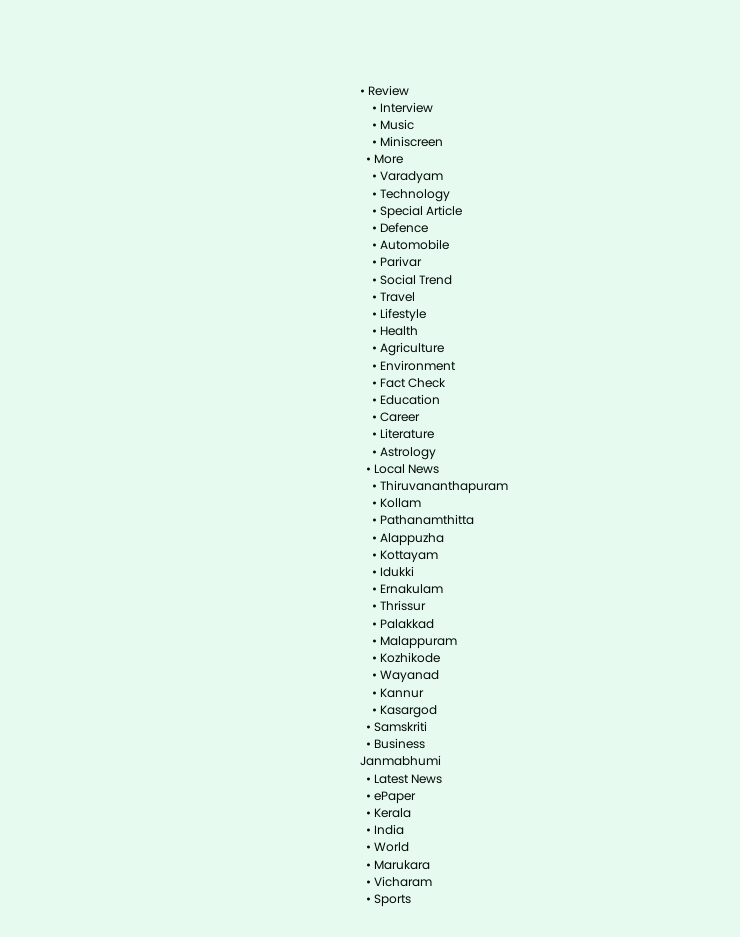• Review
    • Interview
    • Music
    • Miniscreen
  • More
    • Varadyam
    • Technology
    • Special Article
    • Defence
    • Automobile
    • Parivar
    • Social Trend
    • Travel
    • Lifestyle
    • Health
    • Agriculture
    • Environment
    • Fact Check
    • Education
    • Career
    • Literature
    • Astrology
  • Local News
    • Thiruvananthapuram
    • Kollam
    • Pathanamthitta
    • Alappuzha
    • Kottayam
    • Idukki
    • Ernakulam
    • Thrissur
    • Palakkad
    • Malappuram
    • Kozhikode
    • Wayanad
    • Kannur
    • Kasargod
  • Samskriti
  • Business
Janmabhumi
  • Latest News
  • ePaper
  • Kerala
  • India
  • World
  • Marukara
  • Vicharam
  • Sports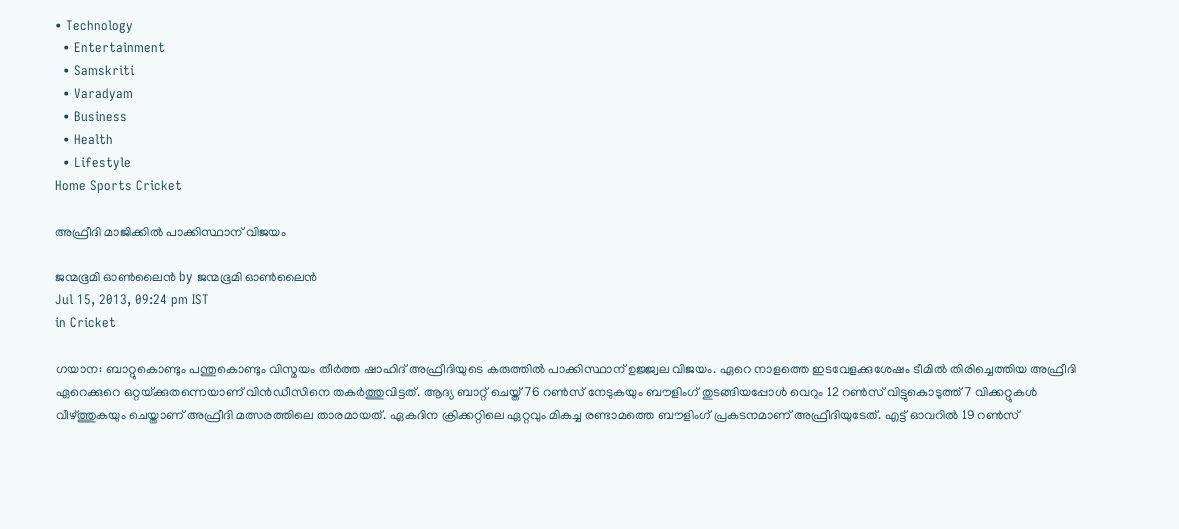• Technology
  • Entertainment
  • Samskriti
  • Varadyam
  • Business
  • Health
  • Lifestyle
Home Sports Cricket

അഫ്രീദി മാജിക്കില്‍ പാക്കിസ്ഥാന്‌ വിജയം

ജന്മഭൂമി ഓണ്‍ലൈന്‍ by ജന്മഭൂമി ഓണ്‍ലൈന്‍
Jul 15, 2013, 09:24 pm IST
in Cricket

ഗയാന: ബാറ്റുകൊണ്ടും പന്തുകൊണ്ടും വിസ്മയം തീര്‍ത്ത ഷാഹിദ്‌ അഫ്രീദിയുടെ കരുത്തില്‍ പാക്കിസ്ഥാന്‌ ഉജ്ജ്വല വിജയം. ഏറെ നാളത്തെ ഇടവേളക്കുശേഷം ടീമില്‍ തിരിച്ചെത്തിയ അഫ്രീദി ഏറെക്കുറെ ഒറ്റയ്‌ക്കുതന്നെയാണ്‌ വിന്‍ഡീസിനെ തകര്‍ത്തുവിട്ടത്‌. ആദ്യ ബാറ്റ്‌ ചെയ്ത്‌ 76 റണ്‍സ്‌ നേടുകയും ബൗളിംഗ്‌ തുടങ്ങിയപ്പോള്‍ വെറും 12 റണ്‍സ്‌ വിട്ടുകൊടുത്ത്‌ 7 വിക്കറ്റുകള്‍ വീഴ്‌ത്തുകയും ചെയ്താണ്‌ അഫ്രീദി മത്സരത്തിലെ താരമായത്‌. ഏകദിന ക്രിക്കറ്റിലെ ഏറ്റവും മികച്ച രണ്ടാമത്തെ ബൗളിംഗ്‌ പ്രകടനമാണ്‌ അഫ്രീദിയുടേത്‌. എട്ട്‌ ഓവറില്‍ 19 റണ്‍സ്‌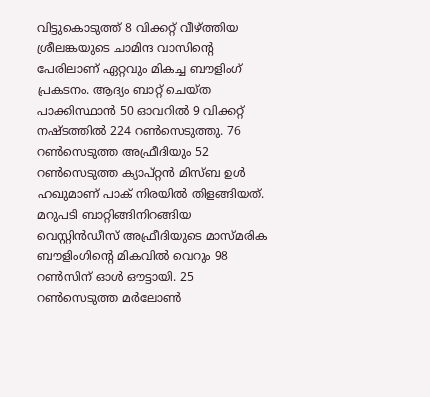വിട്ടുകൊടുത്ത്‌ 8 വിക്കറ്റ്‌ വീഴ്‌ത്തിയ ശ്രീലങ്കയുടെ ചാമിന്ദ വാസിന്റെ പേരിലാണ്‌ ഏറ്റവും മികച്ച ബൗളിംഗ്‌ പ്രകടനം. ആദ്യം ബാറ്റ്‌ ചെയ്ത പാക്കിസ്ഥാന്‍ 50 ഓവറില്‍ 9 വിക്കറ്റ്‌ നഷ്ടത്തില്‍ 224 റണ്‍സെടുത്തു. 76 റണ്‍സെടുത്ത അഫ്രീദിയും 52 റണ്‍സെടുത്ത ക്യാപ്റ്റന്‍ മിസ്ബ ഉള്‍ ഹഖുമാണ്‌ പാക്‌ നിരയില്‍ തിളങ്ങിയത്‌. മറുപടി ബാറ്റിങ്ങിനിറങ്ങിയ വെസ്റ്റിന്‍ഡീസ്‌ അഫ്രീദിയുടെ മാസ്മരിക ബൗളിംഗിന്റെ മികവില്‍ വെറും 98 റണ്‍സിന്‌ ഓള്‍ ഔട്ടായി. 25 റണ്‍സെടുത്ത മര്‍ലോണ്‍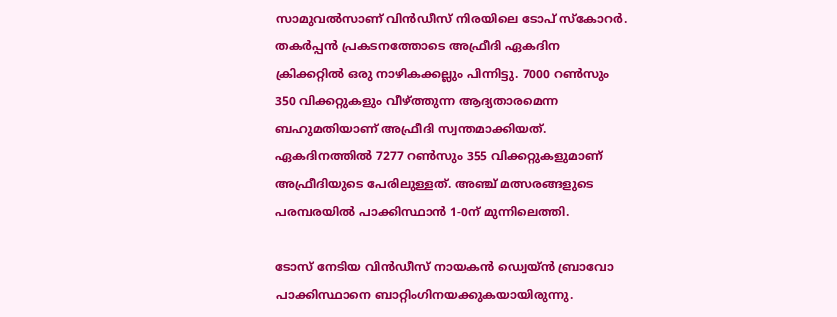സാമുവല്‍സാണ്‌ വിന്‍ഡീസ്‌ നിരയിലെ ടോപ്‌ സ്കോറര്‍. തകര്‍പ്പന്‍ പ്രകടനത്തോടെ അഫ്രീദി ഏകദിന ക്രിക്കറ്റില്‍ ഒരു നാഴികക്കല്ലും പിന്നിട്ടു. 7000 റണ്‍സും 350 വിക്കറ്റുകളും വീഴ്‌ത്തുന്ന ആദ്യതാരമെന്ന ബഹുമതിയാണ്‌ അഫ്രീദി സ്വന്തമാക്കിയത്‌. ഏകദിനത്തില്‍ 7277 റണ്‍സും 355 വിക്കറ്റുകളുമാണ്‌ അഫ്രീദിയുടെ പേരിലുള്ളത്‌. അഞ്ച്‌ മത്സരങ്ങളുടെ പരമ്പരയില്‍ പാക്കിസ്ഥാന്‍ 1-0ന്‌ മുന്നിലെത്തി.

ടോസ്‌ നേടിയ വിന്‍ഡീസ്‌ നായകന്‍ ഡ്വെയ്ന്‍ ബ്രാവോ പാക്കിസ്ഥാനെ ബാറ്റിംഗിനയക്കുകയായിരുന്നു.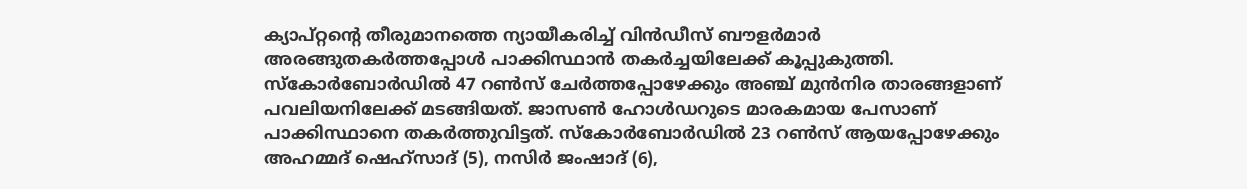ക്യാപ്റ്റന്റെ തീരുമാനത്തെ ന്യായീകരിച്ച്‌ വിന്‍ഡീസ്‌ ബൗളര്‍മാര്‍ അരങ്ങുതകര്‍ത്തപ്പോള്‍ പാക്കിസ്ഥാന്‍ തകര്‍ച്ചയിലേക്ക്‌ കൂപ്പുകുത്തി. സ്കോര്‍ബോര്‍ഡില്‍ 47 റണ്‍സ്‌ ചേര്‍ത്തപ്പോഴേക്കും അഞ്ച്‌ മുന്‍നിര താരങ്ങളാണ്‌ പവലിയനിലേക്ക്‌ മടങ്ങിയത്‌. ജാസണ്‍ ഹോള്‍ഡറുടെ മാരകമായ പേസാണ്‌ പാക്കിസ്ഥാനെ തകര്‍ത്തുവിട്ടത്‌. സ്കോര്‍ബോര്‍ഡില്‍ 23 റണ്‍സ്‌ ആയപ്പോഴേക്കും അഹമ്മദ്‌ ഷെഹ്സാദ്‌ (5), നസിര്‍ ജംഷാദ്‌ (6),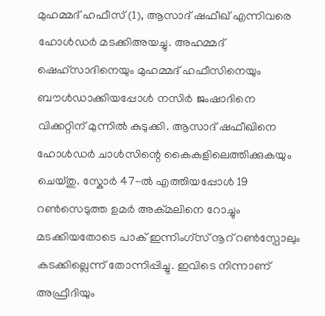മുഹമ്മദ്‌ ഹഫീസ്‌ (1), ആസാദ്‌ ഷഫീഖ്‌ എന്നിവരെ ഹോള്‍ഡര്‍ മടക്കിഅയച്ചു. അഹമ്മദ്‌ ഷെഹ്സാദിനെയും മുഹമ്മദ്‌ ഹഫീസിനെയും ബൗള്‍ഡാക്കിയപ്പോള്‍ നസിര്‍ ജംഷാദിനെ വിക്കറ്റിന്‌ മുന്നില്‍ കുടുക്കി. ആസാദ്‌ ഷഫീഖിനെ ഹോള്‍ഡര്‍ ചാള്‍സിന്റെ കൈകളിലെത്തിക്കുകയും ചെയ്തു. സ്കോര്‍ 47-ല്‍ എത്തിയപ്പോള്‍ 19 റണ്‍സെടുത്ത ഉമര്‍ അക്മലിനെ റോച്ചും മടക്കിയതോടെ പാക്‌ ഇന്നിംഗ്സ്‌ നൂറ്‌ റണ്‍സ്പോലും കടക്കില്ലെന്ന്‌ തോന്നിപ്പിച്ചു. ഇവിടെ നിന്നാണ്‌ അഫ്രീദിയും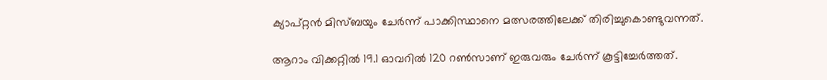ക്യാപ്റ്റന്‍ മിസ്ബയും ചേര്‍ന്ന്‌ പാക്കിസ്ഥാനെ മത്സരത്തിലേക്ക്‌ തിരിച്ചുകൊണ്ടുവന്നത്‌.

ആറാം വിക്കറ്റില്‍ 19.1 ഓവറില്‍ 120 റണ്‍സാണ്‌ ഇരുവരും ചേര്‍ന്ന്‌ കൂട്ടിച്ചേര്‍ത്തത്‌.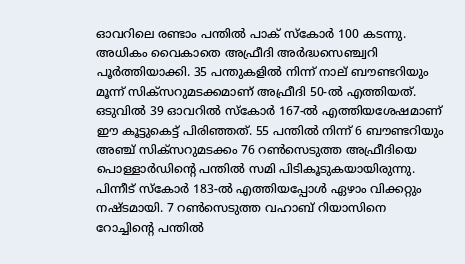ഓവറിലെ രണ്ടാം പന്തില്‍ പാക്‌ സ്കോര്‍ 100 കടന്നു. അധികം വൈകാതെ അഫ്രീദി അര്‍ദ്ധസെഞ്ച്വറി പൂര്‍ത്തിയാക്കി. 35 പന്തുകളില്‍ നിന്ന്‌ നാല്‌ ബൗണ്ടറിയും മൂന്ന്‌ സിക്സറുമടക്കമാണ്‌ അഫ്രീദി 50-ല്‍ എത്തിയത്‌. ഒടുവില്‍ 39 ഓവറില്‍ സ്കോര്‍ 167-ല്‍ എത്തിയശേഷമാണ്‌ ഈ കൂട്ടുകെട്ട്‌ പിരിഞ്ഞത്‌. 55 പന്തില്‍ നിന്ന്‌ 6 ബൗണ്ടറിയും അഞ്ച്‌ സിക്സറുമടക്കം 76 റണ്‍സെടുത്ത അഫ്രീദിയെ പൊള്ളാര്‍ഡിന്റെ പന്തില്‍ സമി പിടികൂടുകയായിരുന്നു. പിന്നീട്‌ സ്കോര്‍ 183-ല്‍ എത്തിയപ്പോള്‍ ഏഴാം വിക്കറ്റും നഷ്ടമായി. 7 റണ്‍സെടുത്ത വഹാബ്‌ റിയാസിനെ റോച്ചിന്റെ പന്തില്‍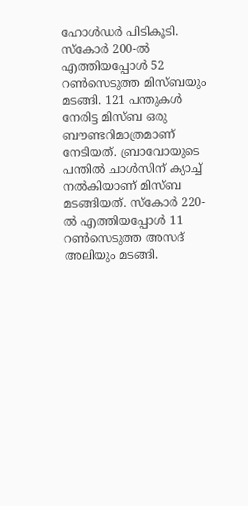ഹോള്‍ഡര്‍ പിടികൂടി. സ്കോര്‍ 200-ല്‍ എത്തിയപ്പോള്‍ 52 റണ്‍സെടുത്ത മിസ്ബയും മടങ്ങി. 121 പന്തുകള്‍ നേരിട്ട മിസ്ബ ഒരു ബൗണ്ടറിമാത്രമാണ്‌ നേടിയത്‌. ബ്രാവോയുടെ പന്തില്‍ ചാള്‍സിന്‌ ക്യാച്ച്‌ നല്‍കിയാണ്‌ മിസ്ബ മടങ്ങിയത്‌. സ്കോര്‍ 220-ല്‍ എത്തിയപ്പോള്‍ 11 റണ്‍സെടുത്ത അസദ്‌ അലിയും മടങ്ങി.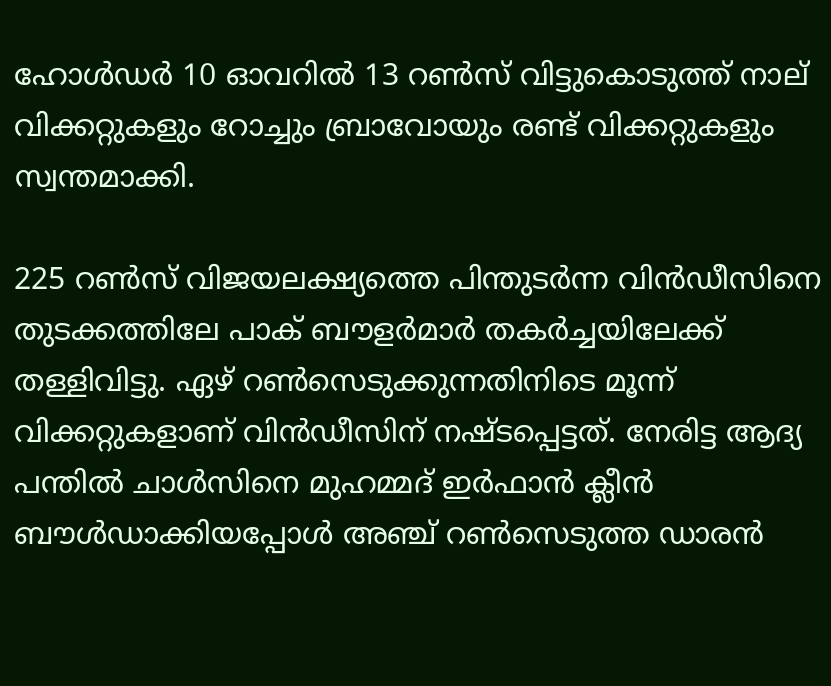ഹോള്‍ഡര്‍ 10 ഓവറില്‍ 13 റണ്‍സ്‌ വിട്ടുകൊടുത്ത്‌ നാല്‌ വിക്കറ്റുകളും റോച്ചും ബ്രാവോയും രണ്ട്‌ വിക്കറ്റുകളും സ്വന്തമാക്കി.

225 റണ്‍സ്‌ വിജയലക്ഷ്യത്തെ പിന്തുടര്‍ന്ന വിന്‍ഡീസിനെ തുടക്കത്തിലേ പാക്‌ ബൗളര്‍മാര്‍ തകര്‍ച്ചയിലേക്ക്‌ തള്ളിവിട്ടു. ഏഴ്‌ റണ്‍സെടുക്കുന്നതിനിടെ മൂന്ന്‌ വിക്കറ്റുകളാണ്‌ വിന്‍ഡീസിന്‌ നഷ്ടപ്പെട്ടത്‌. നേരിട്ട ആദ്യ പന്തില്‍ ചാള്‍സിനെ മുഹമ്മദ്‌ ഇര്‍ഫാന്‍ ക്ലീന്‍ ബൗള്‍ഡാക്കിയപ്പോള്‍ അഞ്ച്‌ റണ്‍സെടുത്ത ഡാരന്‍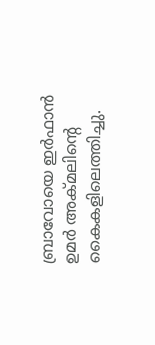ബ്രാവോയെ ഇര്‍ഫാന്‍ ഉമര്‍ അക്മലിന്റെ കൈകളിലെത്തിച്ചു.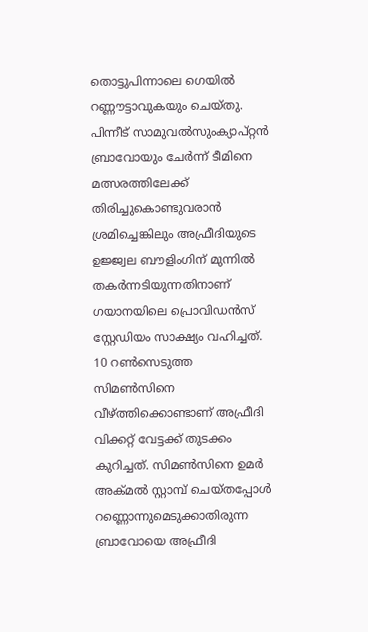തൊട്ടുപിന്നാലെ ഗെയില്‍ റണ്ണൗട്ടാവുകയും ചെയ്തു. പിന്നീട്‌ സാമുവല്‍സുംക്യാപ്റ്റന്‍ ബ്രാവോയും ചേര്‍ന്ന്‌ ടീമിനെ മത്സരത്തിലേക്ക്‌ തിരിച്ചുകൊണ്ടുവരാന്‍ ശ്രമിച്ചെങ്കിലും അഫ്രീദിയുടെ ഉജ്ജ്വല ബൗളിംഗിന്‌ മുന്നില്‍ തകര്‍ന്നടിയുന്നതിനാണ്‌ ഗയാനയിലെ പ്രൊവിഡന്‍സ്‌ സ്റ്റേഡിയം സാക്ഷ്യം വഹിച്ചത്‌. 10 റണ്‍സെടുത്ത സിമണ്‍സിനെ വീഴ്‌ത്തിക്കൊണ്ടാണ്‌ അഫ്രീദി വിക്കറ്റ്‌ വേട്ടക്ക്‌ തുടക്കം കുറിച്ചത്‌. സിമണ്‍സിനെ ഉമര്‍ അക്മല്‍ സ്റ്റാമ്പ്‌ ചെയ്തപ്പോള്‍ റണ്ണൊന്നുമെടുക്കാതിരുന്ന ബ്രാവോയെ അഫ്രീദി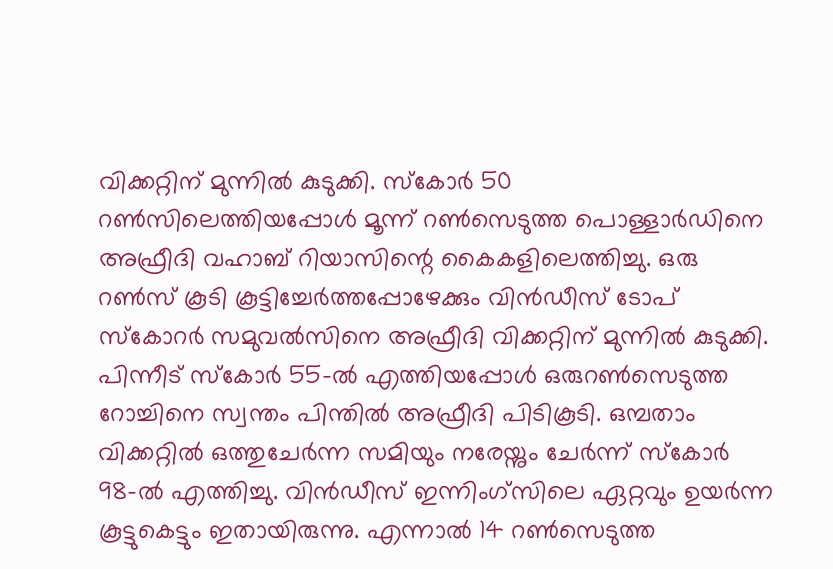വിക്കറ്റിന്‌ മുന്നില്‍ കുടുക്കി. സ്കോര്‍ 50 റണ്‍സിലെത്തിയപ്പോള്‍ മൂന്ന്‌ റണ്‍സെടുത്ത പൊള്ളാര്‍ഡിനെ അഫ്രീദി വഹാബ്‌ റിയാസിന്റെ കൈകളിലെത്തിച്ചു. ഒരു റണ്‍സ്‌ കൂടി കൂട്ടിച്ചേര്‍ത്തപ്പോഴേക്കും വിന്‍ഡീസ്‌ ടോപ്‌ സ്കോറര്‍ സമുവല്‍സിനെ അഫ്രീദി വിക്കറ്റിന്‌ മുന്നില്‍ കുടുക്കി. പിന്നീട്‌ സ്കോര്‍ 55-ല്‍ എത്തിയപ്പോള്‍ ഒരുറണ്‍സെടുത്ത റോച്ചിനെ സ്വന്തം പിന്തില്‍ അഫ്രീദി പിടികൂടി. ഒമ്പതാം വിക്കറ്റില്‍ ഒത്തുചേര്‍ന്ന സമിയും നരേയ്നും ചേര്‍ന്ന്‌ സ്കോര്‍ 98-ല്‍ എത്തിച്ചു. വിന്‍ഡീസ്‌ ഇന്നിംഗ്സിലെ ഏറ്റവും ഉയര്‍ന്ന കൂട്ടുകെട്ടും ഇതായിരുന്നു. എന്നാല്‍ 14 റണ്‍സെടുത്ത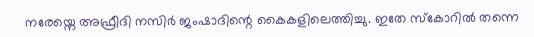നരേയ്നെ അഫ്രീദി നസിര്‍ ജംഷാദിന്റെ കൈകളിലെത്തിച്ചു. ഇതേ സ്കോറില്‍ തന്നെ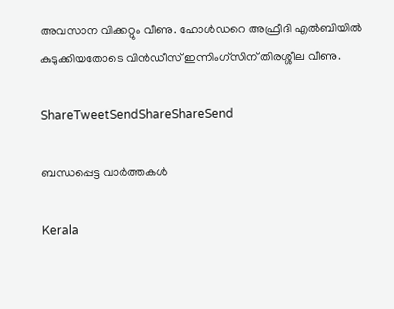അവസാന വിക്കറ്റും വീണു. ഹോള്‍ഡറെ അഫ്രീദി എല്‍ബിയില്‍ കുടുക്കിയതോടെ വിന്‍ഡീസ്‌ ഇന്നിംഗ്സിന്‌ തിരശ്ശീല വീണു.

ShareTweetSendShareShareSend

ബന്ധപ്പെട്ട വാര്‍ത്തകള്‍

Kerala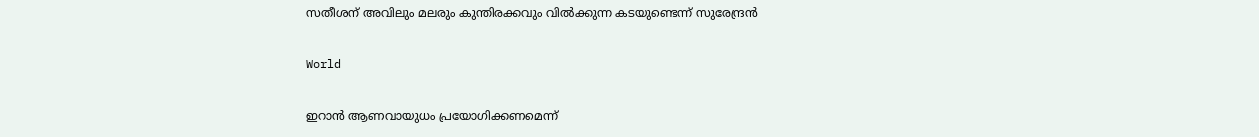സതീശന് അവിലും മലരും കുന്തിരക്കവും വില്‍ക്കുന്ന കടയുണ്ടെന്ന് സുരേന്ദ്രന്‍

World

ഇറാന്‍ ആണവായുധം പ്രയോഗിക്കണമെന്ന്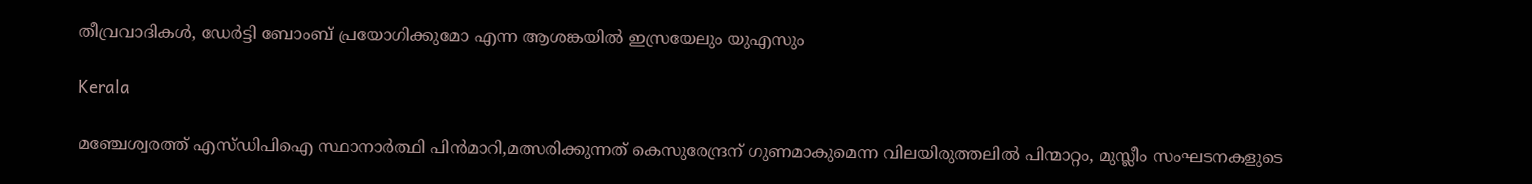തീവ്രവാദികള്‍, ഡേര്‍ട്ടി ബോംബ് പ്രയോഗിക്കുമോ എന്ന ആശങ്കയില്‍ ഇസ്രയേലും യുഎസും

Kerala

മഞ്ചേശ്വരത്ത് എസ്ഡിപിഐ സ്ഥാനാര്‍ത്ഥി പിന്‍മാറി,മത്സരിക്കുന്നത്‌ കെസുരേന്ദ്രന് ഗുണമാകുമെന്ന വിലയിരുത്തലില്‍ പിന്മാറ്റം, മുസ്ലീം സംഘടനകളുടെ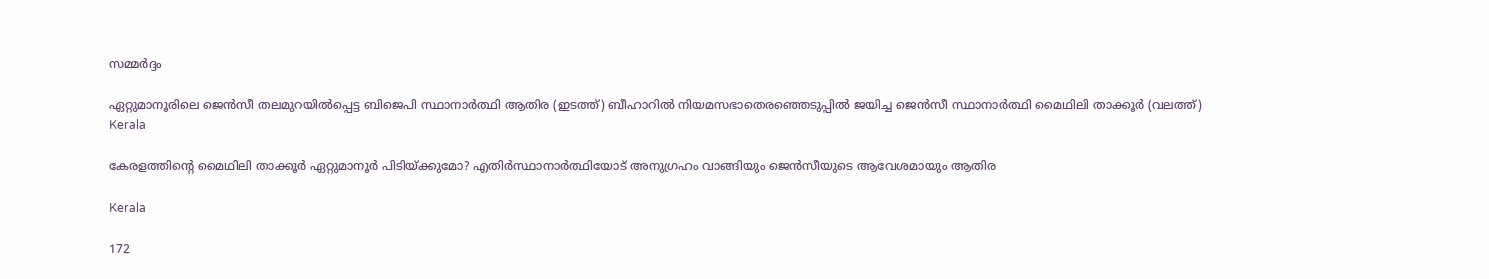സമ്മര്‍ദ്ദം

ഏറ്റുമാനൂരിലെ ജെന്‍സീ തലമുറയില്‍പ്പെട്ട ബിജെപി സ്ഥാനാര്‍ത്ഥി ആതിര (ഇടത്ത്) ബീഹാറില്‍ നിയമസഭാതെരഞ്ഞെടുപ്പില്‍ ജയിച്ച ജെന്‍സീ സ്ഥാനാര്‍ത്ഥി മൈഥിലി താക്കൂര്‍ (വലത്ത്)
Kerala

കേരളത്തിന്റെ മൈഥിലി താക്കൂര്‍ ഏറ്റുമാനൂര്‍ പിടിയ്‌ക്കുമോ? എതിര്‍സ്ഥാനാര്‍ത്ഥിയോട് അനുഗ്രഹം വാങ്ങിയും ജെന്‍സീയുടെ ആവേശമായും ആതിര

Kerala

172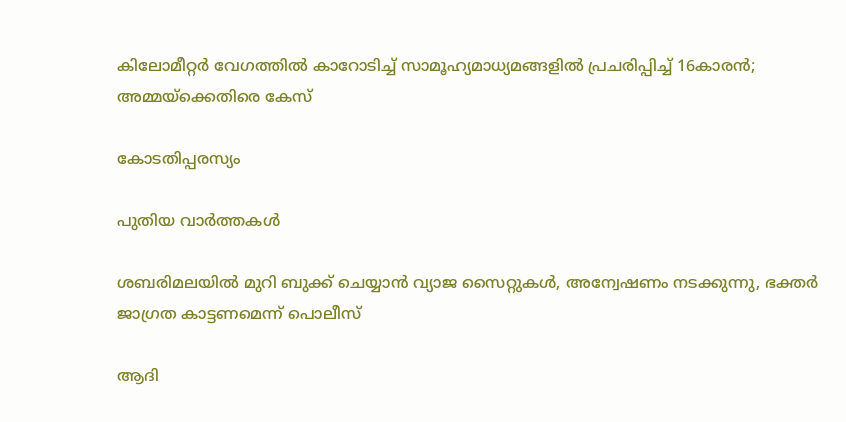കിലോമീറ്റര്‍ വേഗത്തില്‍ കാറോടിച്ച് സാമൂഹ്യമാധ്യമങ്ങളില്‍ പ്രചരിപ്പിച്ച് 16കാരന്‍; അമ്മയ്‌ക്കെതിരെ കേസ്

കോടതിപ്പരസ്യം

പുതിയ വാര്‍ത്തകള്‍

ശബരിമലയില്‍ മുറി ബുക്ക് ചെയ്യാന്‍ വ്യാജ സൈറ്റുകള്‍, അന്വേഷണം നടക്കുന്നു, ഭക്തര്‍ ജാഗ്രത കാട്ടണമെന്ന് പൊലീസ്

ആദി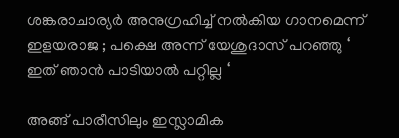ശങ്കരാചാര്യർ അനുഗ്രഹിച്ച് നൽകിയ ഗാനമെന്ന് ഇളയരാജ ; പക്ഷെ അന്ന് യേശുദാസ് പറഞ്ഞു ‘ ഇത് ഞാൻ പാടിയാൽ പറ്റില്ല ‘

അങ്ങ് പാരീസിലും ഇസ്ലാമിക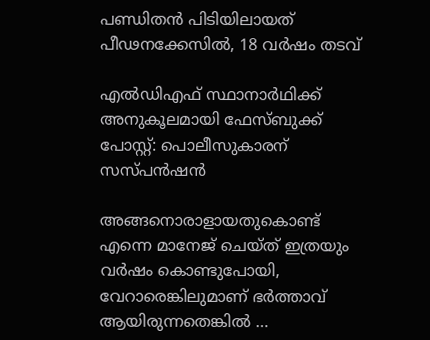പണ്ഡിതന്‍ പിടിയിലായത് പീഢനക്കേസില്‍, 18 വര്‍ഷം തടവ്

എല്‍ഡിഎഫ് സ്ഥാനാര്‍ഥിക്ക് അനുകൂലമായി ഫേസ്ബുക്ക് പോസ്റ്റ്: പൊലീസുകാരന് സസ്പന്‍ഷന്‍

അങ്ങനൊരാളായതുകൊണ്ട് എന്നെ മാനേജ് ചെയ്ത് ഇത്രയും വർഷം കൊണ്ടുപോയി, വേറാരെങ്കിലുമാണ് ഭർത്താവ് ആയിരുന്നതെങ്കിൽ …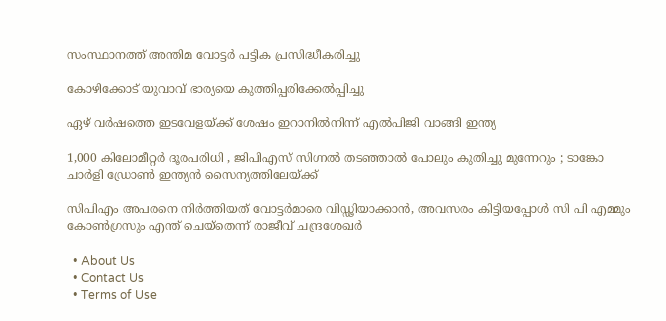സംസ്ഥാനത്ത് അന്തിമ വോട്ടര്‍ പട്ടിക പ്രസിദ്ധീകരിച്ചു

കോഴിക്കോട് യുവാവ് ഭാര്യയെ കുത്തിപ്പരിക്കേല്‍പ്പിച്ചു

ഏഴ് വര്‍ഷത്തെ ഇടവേളയ്‌ക്ക് ശേഷം ഇറാനിൽനിന്ന് എൽപിജി വാങ്ങി ഇന്ത്യ

1,000 കിലോമീറ്റർ ദൂരപരിധി , ജിപിഎസ് സിഗ്നൽ തടഞ്ഞാൽ പോലും കുതിച്ചു മുന്നേറും ; ടാങ്കോ ചാർളി ഡ്രോൺ ഇന്ത്യൻ സൈന്യത്തിലേയ്‌ക്ക്

സിപിഎം അപരനെ നിര്‍ത്തിയത് വോട്ടര്‍മാരെ വിഡ്ഢിയാക്കാന്‍, അവസരം കിട്ടിയപ്പോള്‍ സി പി എമ്മും കോണ്‍ഗ്രസും എന്ത് ചെയ്‌തെന്ന് രാജീവ് ചന്ദ്രശേഖര്‍

  • About Us
  • Contact Us
  • Terms of Use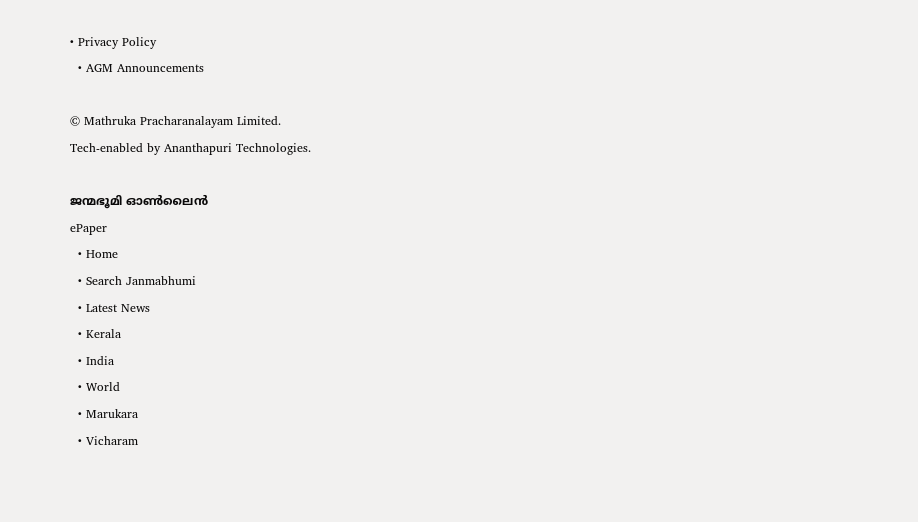• Privacy Policy
  • AGM Announcements

© Mathruka Pracharanalayam Limited.
Tech-enabled by Ananthapuri Technologies.

ജന്മഭൂമി ഓണ്‍ലൈന്‍
ePaper
  • Home
  • Search Janmabhumi
  • Latest News
  • Kerala
  • India
  • World
  • Marukara
  • Vicharam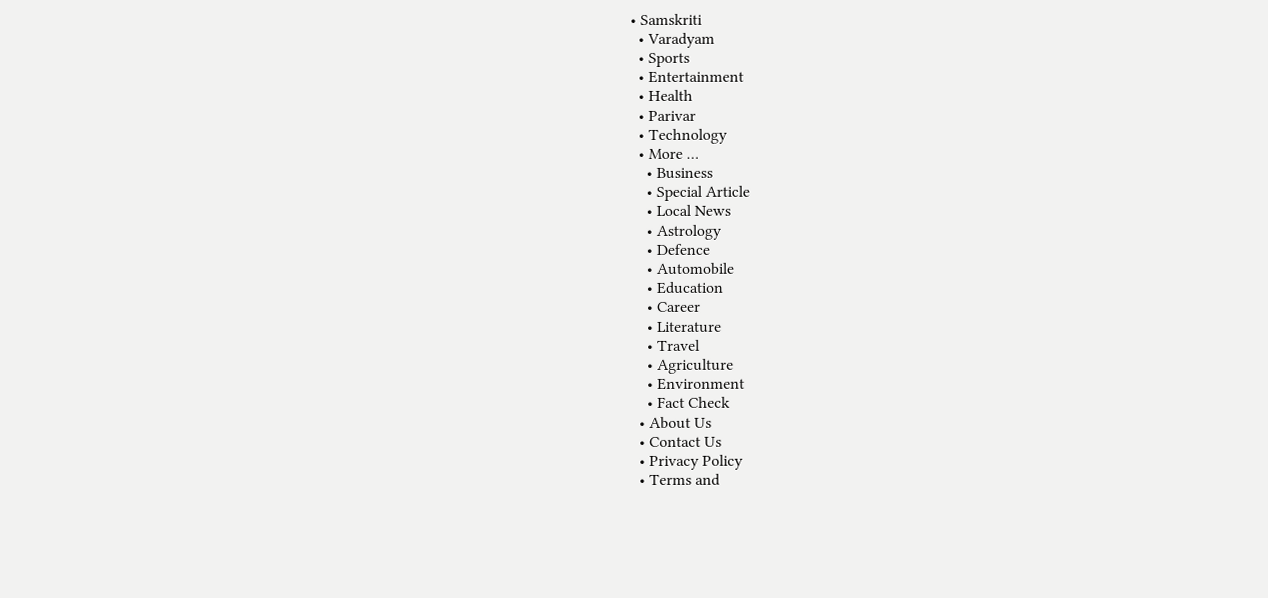• Samskriti
  • Varadyam
  • Sports
  • Entertainment
  • Health
  • Parivar
  • Technology
  • More …
    • Business
    • Special Article
    • Local News
    • Astrology
    • Defence
    • Automobile
    • Education
    • Career
    • Literature
    • Travel
    • Agriculture
    • Environment
    • Fact Check
  • About Us
  • Contact Us
  • Privacy Policy
  • Terms and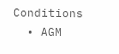Conditions
  • AGM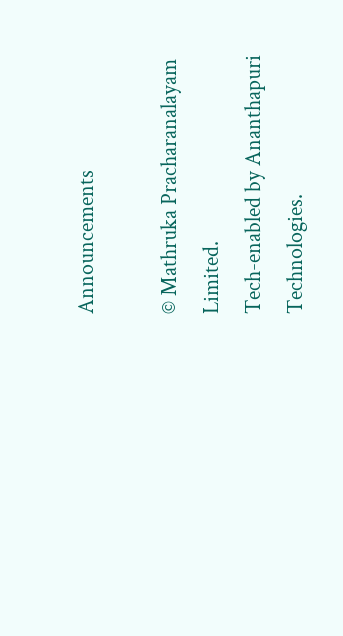Announcements

© Mathruka Pracharanalayam Limited.
Tech-enabled by Ananthapuri Technologies.